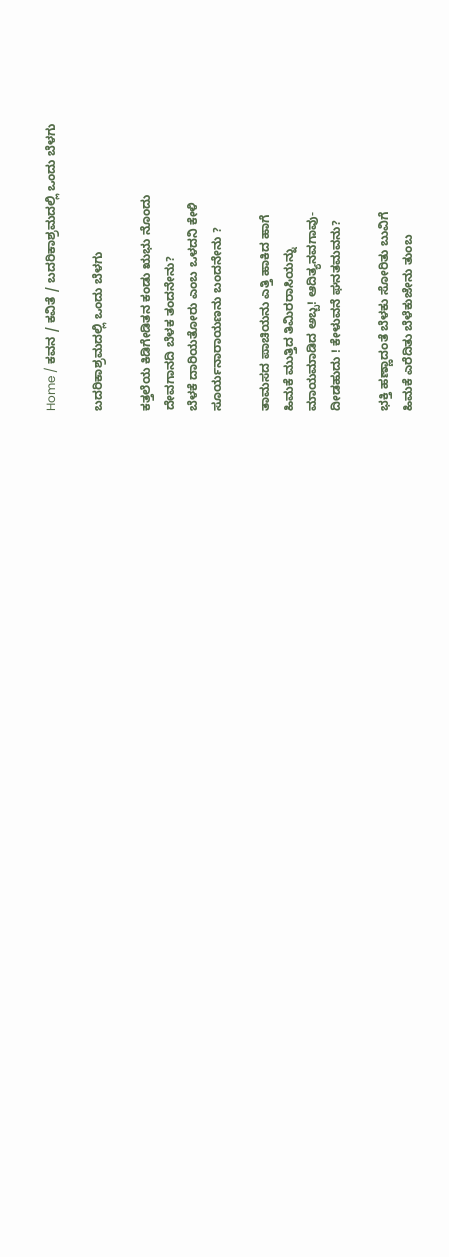Home / ಕವನ / ಕವಿತೆ / ಬದರಿಕಾಶ್ರಮದಲ್ಲಿ ಒಂದು ಬೆಳಗು

ಬದರಿಕಾಶ್ರಮದಲ್ಲಿ ಒಂದು ಬೆಳಗು

ಕತ್ತಲೆಯ ಕಿಡಿಗೇಡಿತನ ಕಂಡು ಋಭು ನೊಂದು
ದೇವಗಾನದಿ ಬೆಳಕ ತಂದನೇನು?
ಬೆಳಕೆ ದಾರಿಯತೋರು ಎಂಬ ಒಳದನಿ ಕೇಳಿ
ಸೂರ್ಯನಾರಾಯಣನು ಬಂದನೇನು ?

ತಾಮಸದ ಪಾಚಿಯನು ಎತ್ತಿ ಹಾಕಿದ ಹಾಗೆ
ಹಿಮಕೆ ಮುತ್ತಿದ ತಿಮಿರರಾಸಿಯನ್ನು
ಮಾಯಮಾಡಿದ ಅಬ್ಬ! ಆದಿತ್ಯನವಗಾವು-
ದೀಡಹುದು ! ಕೇಳುವನೆ ಘನತಮವನು?

ಭಕ್ತಿ ಹಣ್ಣಾದಂತೆ ಬೆಳಕು ಸೋರಿತು ಬುವಿಗೆ
ಹಿಮಕೆ ಎರೆದಿತು ಬೆಳೆಕುಜೇನು ತುಂಬ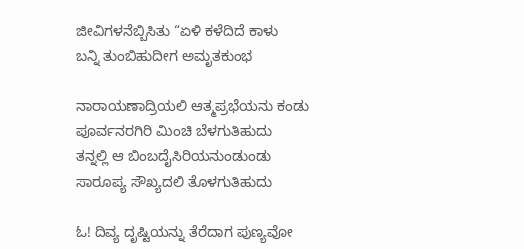ಜೀವಿಗಳನೆಬ್ಬಿಸಿತು “ಏಳಿ ಕಳೆದಿದೆ ಕಾಳು
ಬನ್ನಿ ತುಂಬಿಹುದೀಗ ಅಮೃತಕುಂಭ

ನಾರಾಯಣಾದ್ರಿಯಲಿ ಆತ್ಮಪ್ರಭೆಯನು ಕಂಡು
ಪೂರ್ವನರಗಿರಿ ಮಿಂಚಿ ಬೆಳಗುತಿಹುದು
ತನ್ನಲ್ಲಿ ಆ ಬಿಂಬದೈಸಿರಿಯನುಂಡುಂಡು
ಸಾರೂಪ್ಯ ಸೌಖ್ಯದಲಿ ತೊಳಗುತಿಹುದು

ಓ! ದಿವ್ಯ ದೃಷ್ಟಿಯನ್ನು ತೆರೆದಾಗ ಪುಣ್ಯವೋ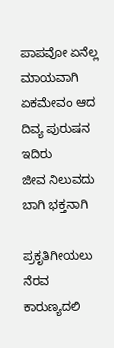ಪಾಪವೋ ಏನೆಲ್ಲ ಮಾಯವಾಗಿ
ಏಕಮೇವಂ ಆದ ದಿವ್ಯ ಪುರುಷನ ಇದಿರು
ಜೀವ ನಿಲುವದು ಬಾಗಿ ಭಕ್ತನಾಗಿ

ಪ್ರಕೃತಿಗೀಯಲು ನೆರವ ಕಾರುಣ್ಯದಲಿ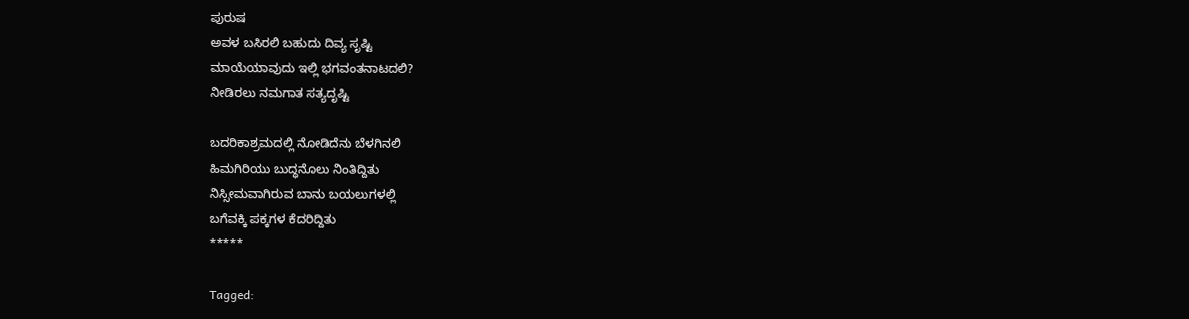ಪುರುಷ
ಅವಳ ಬಸಿರಲಿ ಬಹುದು ದಿವ್ಯ ಸೃಷ್ಟಿ
ಮಾಯೆಯಾವುದು ಇಲ್ಲಿ ಭಗವಂತನಾಟದಲಿ?
ನೀಡಿರಲು ನಮಗಾತ ಸತ್ಯದೃಷ್ಟಿ

ಬದರಿಕಾಶ್ರಮದಲ್ಲಿ ನೋಡಿದೆನು ಬೆಳಗಿನಲಿ
ಹಿಮಗಿರಿಯು ಬುದ್ಧನೊಲು ನಿಂತಿದ್ದಿತು
ನಿಸ್ಸೀಮವಾಗಿರುವ ಬಾನು ಬಯಲುಗಳಲ್ಲಿ
ಬಗೆವಕ್ಕಿ ಪಕ್ಕಗಳ ಕೆದರಿದ್ದಿತು
*****

Tagged: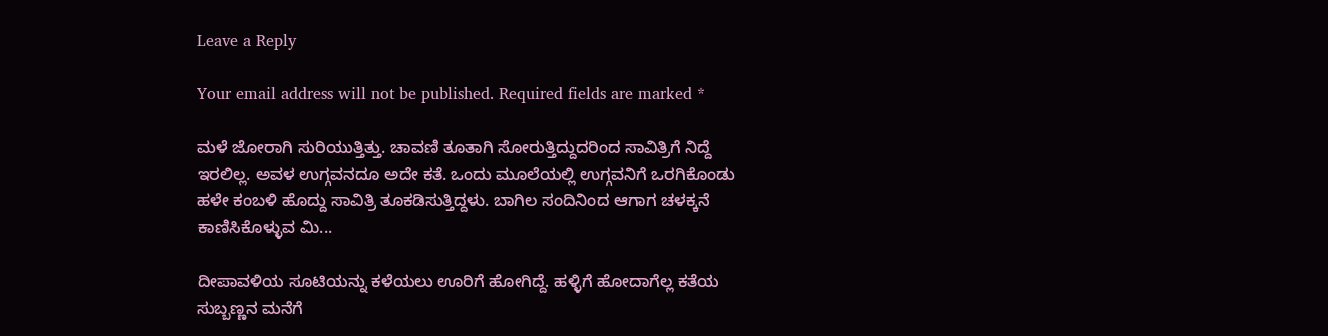Leave a Reply

Your email address will not be published. Required fields are marked *

ಮಳೆ ಜೋರಾಗಿ ಸುರಿಯುತ್ತಿತ್ತು. ಚಾವಣಿ ತೂತಾಗಿ ಸೋರುತ್ತಿದ್ದುದರಿಂದ ಸಾವಿತ್ರಿಗೆ ನಿದ್ದೆ ಇರಲಿಲ್ಲ. ಅವಳ ಉಗ್ಗವನದೂ ಅದೇ ಕತೆ. ಒಂದು ಮೂಲೆಯಲ್ಲಿ ಉಗ್ಗವನಿಗೆ ಒರಗಿಕೊಂಡು ಹಳೇ ಕಂಬಳಿ ಹೊದ್ದು ಸಾವಿತ್ರಿ ತೂಕಡಿಸುತ್ತಿದ್ದಳು. ಬಾಗಿಲ ಸಂದಿನಿಂದ ಆಗಾಗ ಚಳಕ್ಕನೆ ಕಾಣಿಸಿಕೊಳ್ಳುವ ಮಿ...

ದೀಪಾವಳಿಯ ಸೂಟಿಯನ್ನು ಕಳೆಯಲು ಊರಿಗೆ ಹೋಗಿದ್ದೆ. ಹಳ್ಳಿಗೆ ಹೋದಾಗೆಲ್ಲ ಕತೆಯ ಸುಬ್ಬಣ್ಣನ ಮನೆಗೆ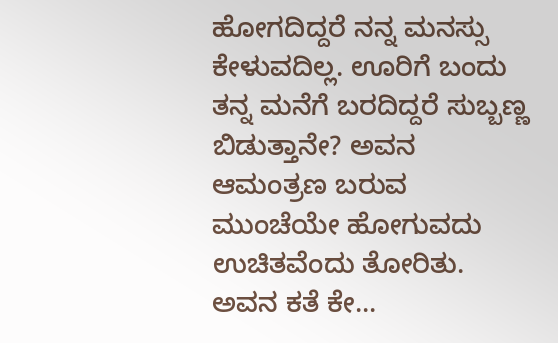ಹೋಗದಿದ್ದರೆ ನನ್ನ ಮನಸ್ಸು ಕೇಳುವದಿಲ್ಲ. ಊರಿಗೆ ಬಂದು ತನ್ನ ಮನೆಗೆ ಬರದಿದ್ದರೆ ಸುಬ್ಬಣ್ಣ ಬಿಡುತ್ತಾನೇ? ಅವನ ಆಮಂತ್ರಣ ಬರುವ ಮುಂಚೆಯೇ ಹೋಗುವದು ಉಚಿತವೆಂದು ತೋರಿತು. ಅವನ ಕತೆ ಕೇ...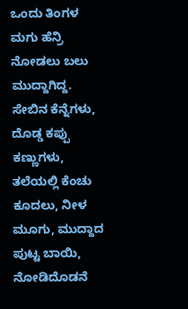ಒಂದು ತಿಂಗಳ ಮಗು ಹೆನ್ರಿ ನೋಡಲು ಬಲು ಮುದ್ದಾಗಿದ್ದ. ಸೇಬಿನ ಕೆನ್ನೆಗಳು, ದೊಡ್ಡ ಕಪ್ಪು ಕಣ್ಣುಗಳು, ತಲೆಯಲ್ಲಿ ಕೆಂಚು ಕೂದಲು, ನೀಳ ಮೂಗು, ಮುದ್ದಾದ ಪುಟ್ಟ ಬಾಯಿ, ನೋಡಿದೊಡನೆ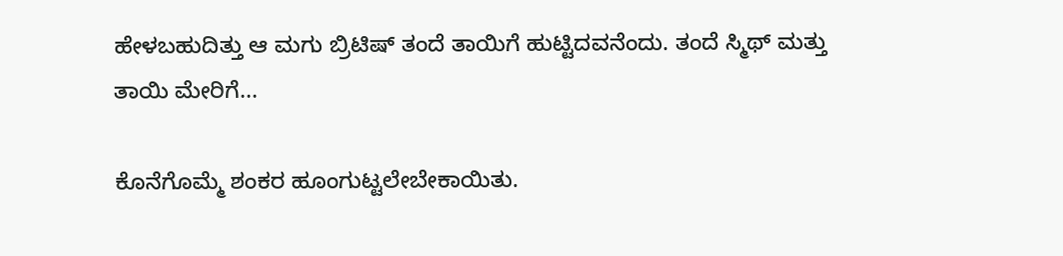ಹೇಳಬಹುದಿತ್ತು ಆ ಮಗು ಬ್ರಿಟಿಷ್ ತಂದೆ ತಾಯಿಗೆ ಹುಟ್ಟಿದವನೆಂದು. ತಂದೆ ಸ್ಮಿಥ್ ಮತ್ತು ತಾಯಿ ಮೇರಿಗೆ...

ಕೊನೆಗೊಮ್ಮೆ ಶಂಕರ ಹೂಂಗುಟ್ಟಲೇಬೇಕಾಯಿತು.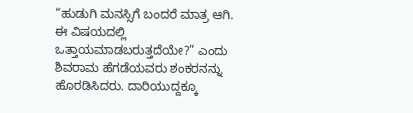“ಹುಡುಗಿ ಮನಸ್ಸಿಗೆ ಬಂದರೆ ಮಾತ್ರ ಆಗಿ. ಈ ವಿಷಯದಲ್ಲಿ ಒತ್ತಾಯಮಾಡಬರುತ್ತದೆಯೇ?” ಎಂದು ಶಿವರಾಮ ಹೆಗಡೆಯವರು ಶಂಕರನನ್ನು ಹೊರಡಿಸಿದರು. ದಾರಿಯುದ್ದಕ್ಕೂ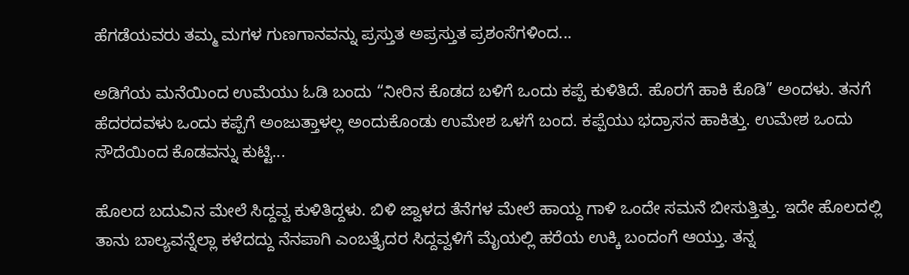ಹೆಗಡೆಯವರು ತಮ್ಮ ಮಗಳ ಗುಣಗಾನವನ್ನು ಪ್ರಸ್ತುತ ಅಪ್ರಸ್ತುತ ಪ್ರಶಂಸೆಗಳಿಂದ...

ಅಡಿಗೆಯ ಮನೆಯಿಂದ ಉಮೆಯು ಓಡಿ ಬಂದು “ನೀರಿನ ಕೊಡದ ಬಳಿಗೆ ಒಂದು ಕಪ್ಪೆ ಕುಳಿತಿದೆ. ಹೊರಗೆ ಹಾಕಿ ಕೊಡಿ” ಅಂದಳು. ತನಗೆ ಹೆದರದವಳು ಒಂದು ಕಪ್ಪೆಗೆ ಅಂಜುತ್ತಾಳಲ್ಲ ಅಂದುಕೊಂಡು ಉಮೇಶ ಒಳಗೆ ಬಂದ. ಕಪ್ಪೆಯು ಭದ್ರಾಸನ ಹಾಕಿತ್ತು. ಉಮೇಶ ಒಂದು ಸೌದೆಯಿಂದ ಕೊಡವನ್ನು ಕುಟ್ಟಿ...

ಹೊಲದ ಬದುವಿನ ಮೇಲೆ ಸಿದ್ದವ್ವ ಕುಳಿತಿದ್ದಳು. ಬಿಳಿ ಜ್ವಾಳದ ತೆನೆಗಳ ಮೇಲೆ ಹಾಯ್ದ ಗಾಳಿ ಒಂದೇ ಸಮನೆ ಬೀಸುತ್ತಿತ್ತು. ಇದೇ ಹೊಲದಲ್ಲಿ ತಾನು ಬಾಲ್ಯವನ್ನೆಲ್ಲಾ ಕಳೆದದ್ದು ನೆನಪಾಗಿ ಎಂಬತ್ತೈದರ ಸಿದ್ದವ್ವಳಿಗೆ ಮೈಯಲ್ಲಿ ಹರೆಯ ಉಕ್ಕಿ ಬಂದಂಗೆ ಆಯ್ತು. ತನ್ನ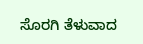ಸೊರಗಿ ತೆಳುವಾದ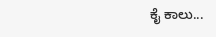ಕೈ ಕಾಲು...